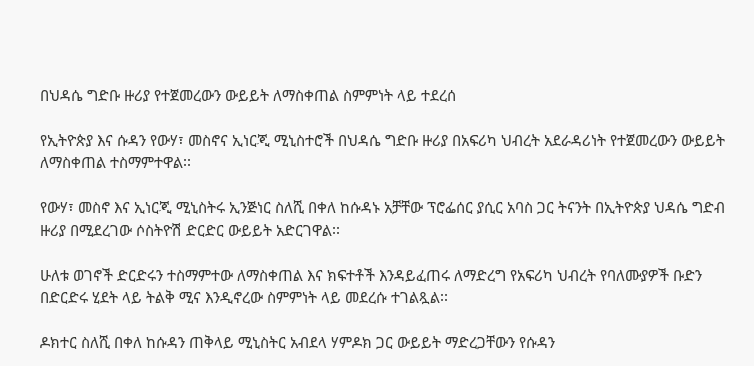በህዳሴ ግድቡ ዙሪያ የተጀመረውን ውይይት ለማስቀጠል ስምምነት ላይ ተደረሰ

የኢትዮጵያ እና ሱዳን የውሃ፣ መስኖና ኢነርጂ ሚኒስተሮች በህዳሴ ግድቡ ዙሪያ በአፍሪካ ህብረት አደራዳሪነት የተጀመረውን ውይይት ለማስቀጠል ተስማምተዋል፡፡

የውሃ፣ መስኖ እና ኢነርጂ ሚኒስትሩ ኢንጅነር ስለሺ በቀለ ከሱዳኑ አቻቸው ፕሮፌሰር ያሲር አባስ ጋር ትናንት በኢትዮጵያ ህዳሴ ግድብ ዙሪያ በሚደረገው ሶስትዮሽ ድርድር ውይይት አድርገዋል፡፡

ሁለቱ ወገኖች ድርድሩን ተስማምተው ለማስቀጠል እና ክፍተቶች እንዳይፈጠሩ ለማድረግ የአፍሪካ ህብረት የባለሙያዎች ቡድን በድርድሩ ሂደት ላይ ትልቅ ሚና እንዲኖረው ስምምነት ላይ መደረሱ ተገልጿል፡፡

ዶክተር ስለሺ በቀለ ከሱዳን ጠቅላይ ሚኒስትር አብደላ ሃምዶክ ጋር ውይይት ማድረጋቸውን የሱዳን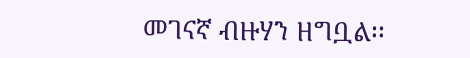መገናኛ ብዙሃን ዘግቧል፡፡